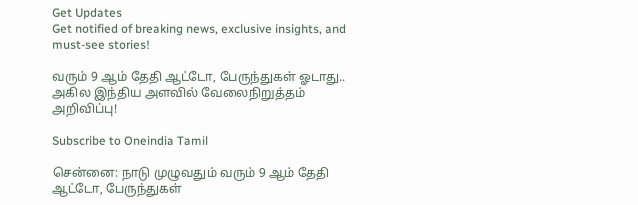Get Updates
Get notified of breaking news, exclusive insights, and must-see stories!

வரும் 9 ஆம் தேதி ஆட்டோ, பேருந்துகள் ஓடாது.. அகில இந்திய அளவில் வேலைநிறுத்தம் அறிவிப்பு!

Subscribe to Oneindia Tamil

சென்னை: நாடு முழுவதும் வரும் 9 ஆம் தேதி ஆட்டோ, பேருந்துகள்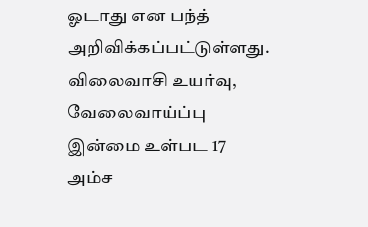ஓடாது என பந்த் அறிவிக்கப்பட்டுள்ளது. விலைவாசி உயர்வு, வேலைவாய்ப்பு இன்மை உள்பட 17 அம்ச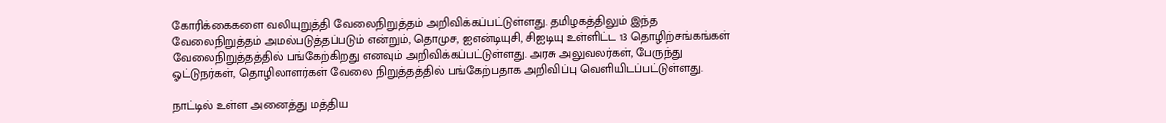கோரிக்கைகளை வலியுறுத்தி வேலைநிறுத்தம் அறிவிக்கப்பட்டுள்ளது. தமிழகத்திலும் இந்த வேலைநிறுத்தம் அமல்படுத்தப்படும் என்றும், தொமுச, ஐஎன்டியுசி, சிஐடியு உள்ளிட்ட 13 தொழிற்சங்கங்கள் வேலைநிறுத்தத்தில் பங்கேற்கிறது எனவும் அறிவிக்கப்பட்டுள்ளது. அரசு அலுவலர்கள், பேருந்து ஓட்டுநர்கள், தொழிலாளர்கள் வேலை நிறுத்தத்தில் பங்கேற்பதாக அறிவிப்பு வெளியிடப்பட்டுள்ளது.

நாட்டில் உள்ள அனைத்து மத்திய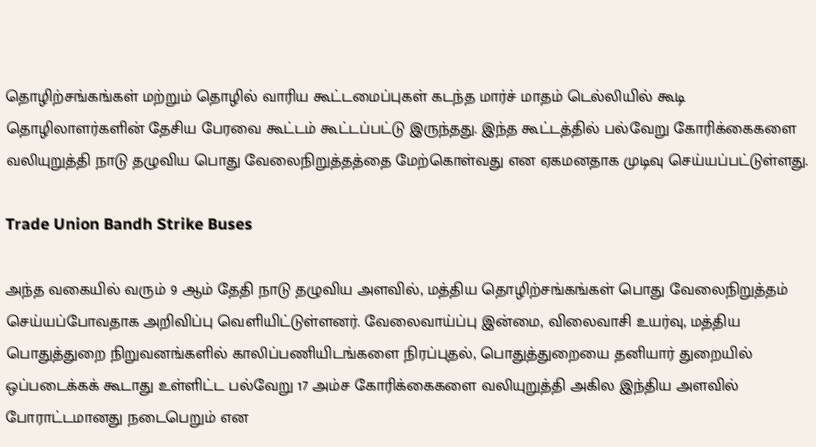தொழிற்சங்கங்கள் மற்றும் தொழில் வாரிய கூட்டமைப்புகள் கடந்த மார்ச் மாதம் டெல்லியில் கூடி தொழிலாளர்களின் தேசிய பேரவை கூட்டம் கூட்டப்பட்டு இருந்தது. இந்த கூட்டத்தில் பல்வேறு கோரிக்கைகளை வலியுறுத்தி நாடு தழுவிய பொது வேலைநிறுத்தத்தை மேற்கொள்வது என ஏகமனதாக முடிவு செய்யப்பட்டுள்ளது.

Trade Union Bandh Strike Buses

அந்த வகையில் வரும் 9 ஆம் தேதி நாடு தழுவிய அளவில், மத்திய தொழிற்சங்கங்கள் பொது வேலைநிறுத்தம் செய்யப்போவதாக அறிவிப்பு வெளியிட்டுள்ளனர். வேலைவாய்ப்பு இன்மை, விலைவாசி உயர்வு, மத்திய பொதுத்துறை நிறுவனங்களில் காலிப்பணியிடங்களை நிரப்புதல், பொதுத்துறையை தனியார் துறையில் ஒப்படைக்கக் கூடாது உள்ளிட்ட பல்வேறு 17 அம்ச கோரிக்கைகளை வலியுறுத்தி அகில இந்திய அளவில் போராட்டமானது நடைபெறும் என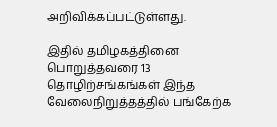அறிவிக்கப்பட்டுள்ளது.

இதில் தமிழகத்தினை பொறுத்தவரை 13 தொழிற்சங்கங்கள் இந்த வேலைநிறுத்தத்தில் பங்கேற்க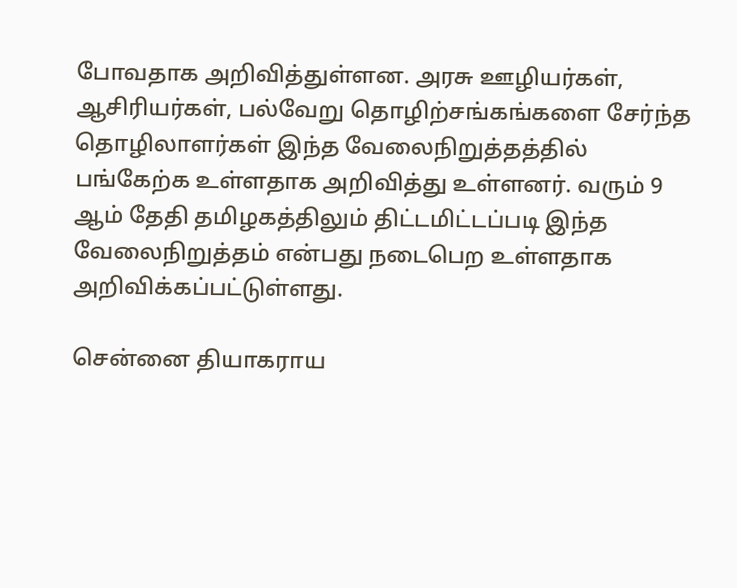போவதாக அறிவித்துள்ளன. அரசு ஊழியர்கள், ஆசிரியர்கள், பல்வேறு தொழிற்சங்கங்களை சேர்ந்த தொழிலாளர்கள் இந்த வேலைநிறுத்தத்தில் பங்கேற்க உள்ளதாக அறிவித்து உள்ளனர். வரும் 9 ஆம் தேதி தமிழகத்திலும் திட்டமிட்டப்படி இந்த வேலைநிறுத்தம் என்பது நடைபெற உள்ளதாக அறிவிக்கப்பட்டுள்ளது.

சென்னை தியாகராய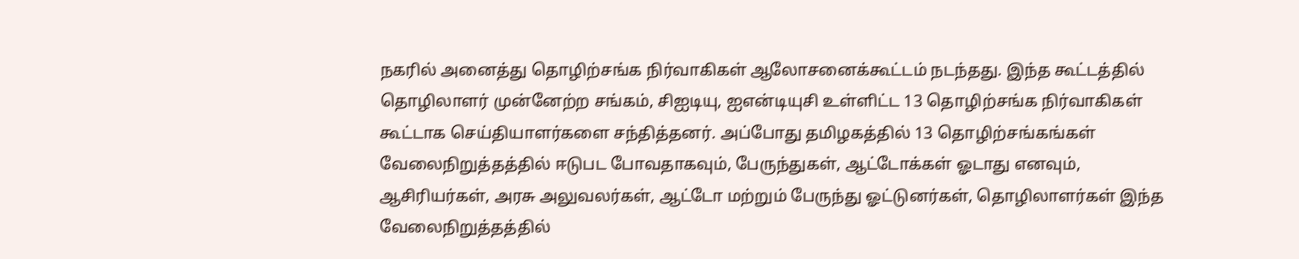நகரில் அனைத்து தொழிற்சங்க நிர்வாகிகள் ஆலோசனைக்கூட்டம் நடந்தது. இந்த கூட்டத்தில் தொழிலாளர் முன்னேற்ற சங்கம், சிஐடியு, ஐஎன்டியுசி உள்ளிட்ட 13 தொழிற்சங்க நிர்வாகிகள் கூட்டாக செய்தியாளர்களை சந்தித்தனர். அப்போது தமிழகத்தில் 13 தொழிற்சங்கங்கள் வேலைநிறுத்தத்தில் ஈடுபட போவதாகவும், பேருந்துகள், ஆட்டோக்கள் ஓடாது எனவும், ஆசிரியர்கள், அரசு அலுவலர்கள், ஆட்டோ மற்றும் பேருந்து ஓட்டுனர்கள், தொழிலாளர்கள் இந்த வேலைநிறுத்தத்தில்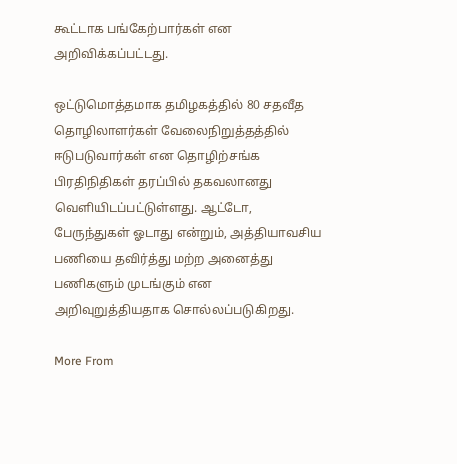கூட்டாக பங்கேற்பார்கள் என அறிவிக்கப்பட்டது.

ஒட்டுமொத்தமாக தமிழகத்தில் 80 சதவீத தொழிலாளர்கள் வேலைநிறுத்தத்தில் ஈடுபடுவார்கள் என தொழிற்சங்க பிரதிநிதிகள் தரப்பில் தகவலானது வெளியிடப்பட்டுள்ளது. ஆட்டோ, பேருந்துகள் ஓடாது என்றும், அத்தியாவசிய பணியை தவிர்த்து மற்ற அனைத்து பணிகளும் முடங்கும் என அறிவுறுத்தியதாக சொல்லப்படுகிறது.

More From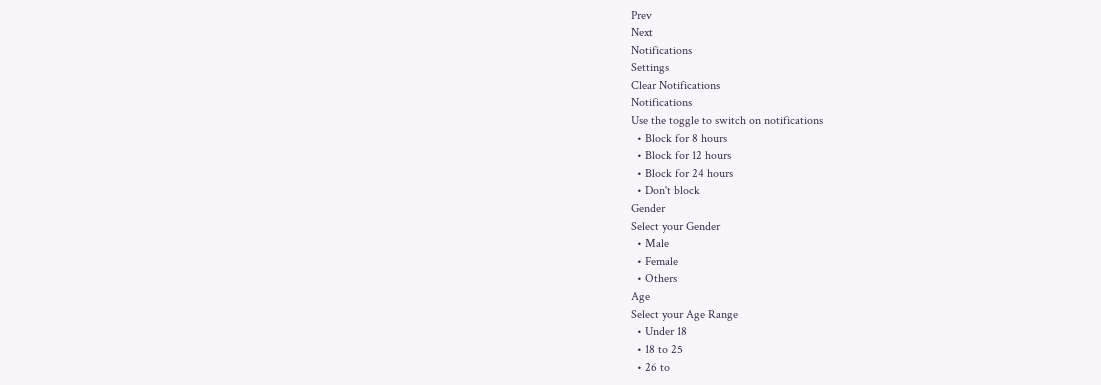Prev
Next
Notifications
Settings
Clear Notifications
Notifications
Use the toggle to switch on notifications
  • Block for 8 hours
  • Block for 12 hours
  • Block for 24 hours
  • Don't block
Gender
Select your Gender
  • Male
  • Female
  • Others
Age
Select your Age Range
  • Under 18
  • 18 to 25
  • 26 to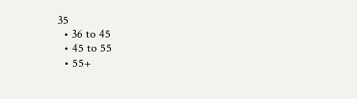35
  • 36 to 45
  • 45 to 55
  • 55+